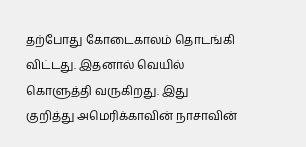தற்போது கோடைகாலம் தொடங்கி விட்டது. இதனால் வெயில் கொளுத்தி வருகிறது. இது குறித்து அமெரிக்காவின் நாசாவின்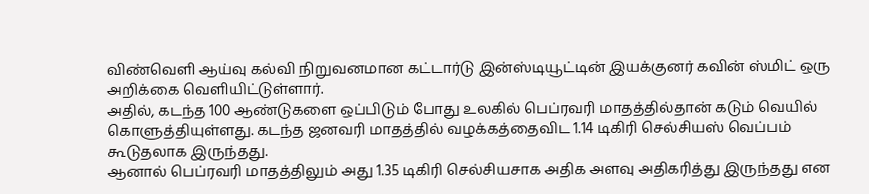விண்வெளி ஆய்வு கல்வி நிறுவனமான கட்டார்டு இன்ஸ்டியூட்டின் இயக்குனர் கவின் ஸ்மிட் ஒரு அறிக்கை வெளியிட்டுள்ளார்.
அதில், கடந்த 100 ஆண்டுகளை ஒப்பிடும் போது உலகில் பெப்ரவரி மாதத்தில்தான் கடும் வெயில் கொளுத்தியுள்ளது. கடந்த ஜனவரி மாதத்தில் வழக்கத்தைவிட 1.14 டிகிரி செல்சியஸ் வெப்பம் கூடுதலாக இருந்தது.
ஆனால் பெப்ரவரி மாதத்திலும் அது 1.35 டிகிரி செல்சியசாக அதிக அளவு அதிகரித்து இருந்தது என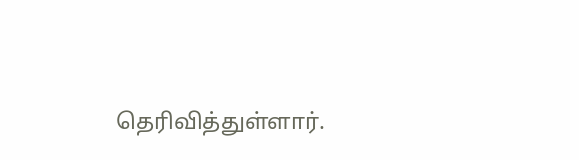தெரிவித்துள்ளார்.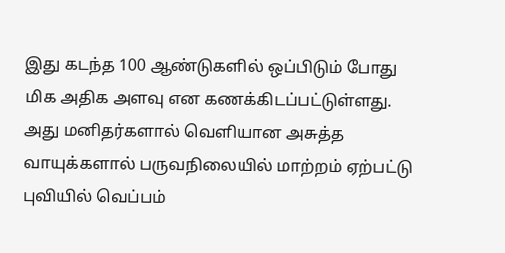இது கடந்த 100 ஆண்டுகளில் ஒப்பிடும் போது மிக அதிக அளவு என கணக்கிடப்பட்டுள்ளது.
அது மனிதர்களால் வெளியான அசுத்த வாயுக்களால் பருவநிலையில் மாற்றம் ஏற்பட்டு புவியில் வெப்பம்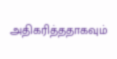அதிகரித்ததாகவும்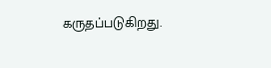கருதப்படுகிறது.